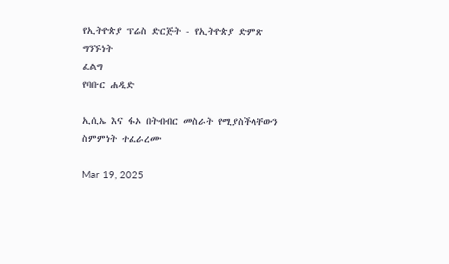የኢትዮጵያ ፕሬስ ድርጅት - የኢትዮጵያ ድምጽ
ግንኙነት
ፈልግ
የባቡር ሐዲድ

ኢሲኤ እና ፋኦ በትብብር መስራት የሚያስችላቸውን ስምምነት ተፈራረሙ

Mar 19, 2025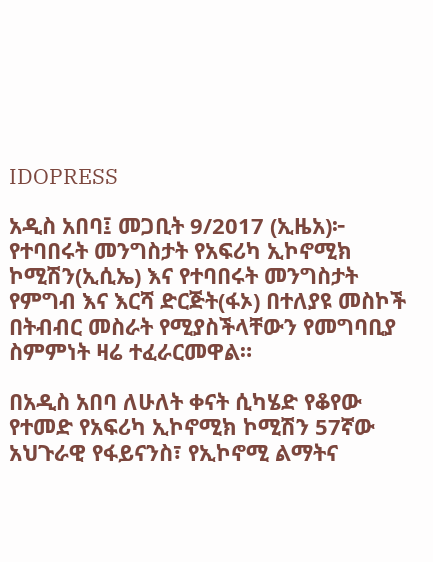IDOPRESS

አዲስ አበባ፤ መጋቢት 9/2017 (ኢዜአ)፦ የተባበሩት መንግስታት የአፍሪካ ኢኮኖሚክ ኮሚሽን(ኢሲኤ) እና የተባበሩት መንግስታት የምግብ እና እርሻ ድርጅት(ፋኦ) በተለያዩ መስኮች በትብብር መስራት የሚያስችላቸውን የመግባቢያ ስምምነት ዛሬ ተፈራርመዋል።

በአዲስ አበባ ለሁለት ቀናት ሲካሄድ የቆየው የተመድ የአፍሪካ ኢኮኖሚክ ኮሚሽን 57ኛው አህጉራዊ የፋይናንስ፣ የኢኮኖሚ ልማትና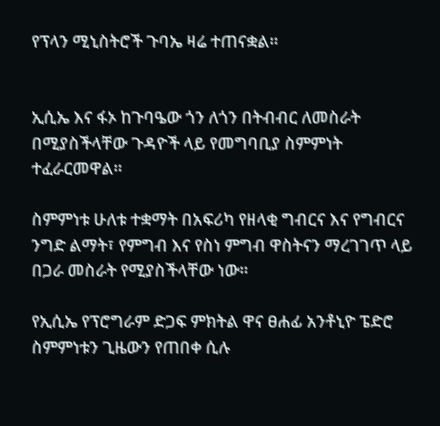የፕላን ሚኒስትሮች ጉባኤ ዛሬ ተጠናቋል።


ኢሲኤ እና ፋኦ ከጉባዔው ጎን ለጎን በትብብር ለመስራት በሚያስችላቸው ጉዳዮች ላይ የመግባቢያ ስምምነት ተፈራርመዋል።

ስምምነቱ ሁለቱ ተቋማት በአፍሪካ የዘላቂ ግብርና እና የግብርና ንግድ ልማት፣ የምግብ እና የስነ ምግብ ዋስትናን ማረገገጥ ላይ በጋራ መስራት የሚያስችላቸው ነው።

የኢሲኤ የፕሮግራም ድጋፍ ምክትል ዋና ፀሐፊ አንቶኒዮ ፔድሮ ስምምነቱን ጊዜውን የጠበቀ ሲሉ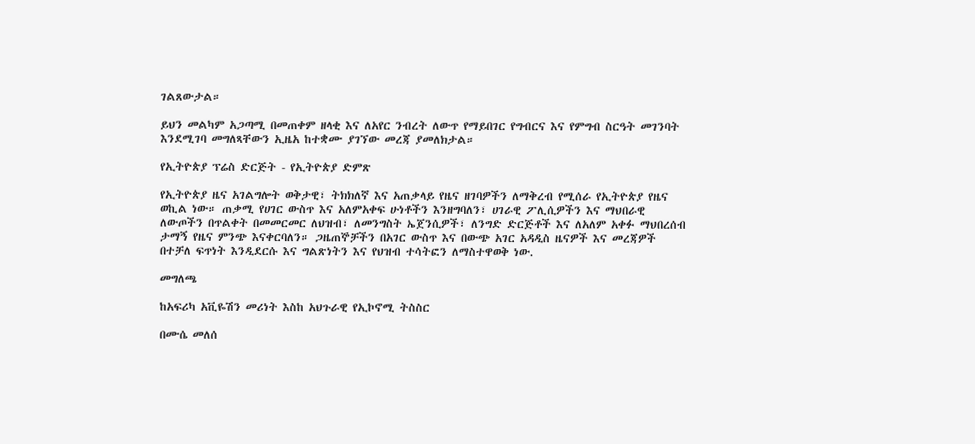ገልጸውታል።

ይህን መልካም አጋጣሚ በመጠቀም ዘላቂ እና ለአየር ንብረት ለውጥ የማይበገር የግብርና እና የምግብ ስርዓት መገንባት እንደሚገባ መግለጻቸውን ኢዜአ ከተቋሙ ያገኘው መረጃ ያመለክታል።

የኢትዮጵያ ፕሬስ ድርጅት - የኢትዮጵያ ድምጽ

የኢትዮጵያ ዜና አገልግሎት ወቅታዊ፣ ትክክለኛ እና አጠቃላይ የዜና ዘገባዎችን ለማቅረብ የሚሰራ የኢትዮጵያ የዜና ወኪል ነው። ጠቃሚ የሀገር ውስጥ እና አለምአቀፍ ሁነቶችን እንዘግባለን፣ ሀገራዊ ፖሊሲዎችን እና ማህበራዊ ለውጦችን በጥልቀት በመመርመር ለህዝብ፣ ለመንግስት ኤጀንሲዎች፣ ለንግድ ድርጅቶች እና ለአለም አቀፉ ማህበረሰብ ታማኝ የዜና ምንጭ እናቀርባለን። ጋዜጠኞቻችን በአገር ውስጥ እና በውጭ አገር አዳዲስ ዜናዎች እና መረጃዎች በተቻለ ፍጥነት እንዲደርሱ እና ግልጽነትን እና የህዝብ ተሳትፎን ለማስተዋወቅ ነው.

መግለጫ

ከአፍሪካ አቪዬሽን መሪነት እስከ አህጉራዊ የኢኮኖሚ ትስስር

በሙሴ መለሰ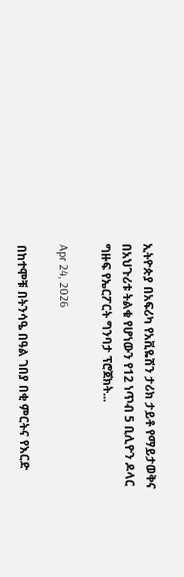ኢትዮጵያ በአፍሪካ የአቪዬሽን ታሪክ ታይቶ የማይታወቅና በአህጉሪቱ ትልቁ የሆነውን የ12 ነጥብ 5 ቢሊዮን ዶላር ግዙፍ የኤርፖርት ግንባታ ፕሮጀክት...

Apr 24, 2026

በከተሞቹ በትንሳዔ በዓል ገበያ በቂ ምርትና የእርድ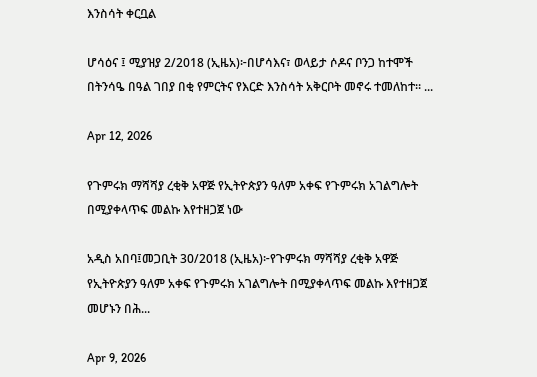እንስሳት ቀርቧል

ሆሳዕና ፤ ሚያዝያ 2/2018 (ኢዜአ)፦በሆሳእና፣ ወላይታ ሶዶና ቦንጋ ከተሞች በትንሳዔ በዓል ገበያ በቂ የምርትና የእርድ እንስሳት አቅርቦት መኖሩ ተመለከተ። ...

Apr 12, 2026

የጉምሩክ ማሻሻያ ረቂቅ አዋጅ የኢትዮጵያን ዓለም አቀፍ የጉምሩክ አገልግሎት በሚያቀላጥፍ መልኩ እየተዘጋጀ ነው

አዲስ አበባ፤መጋቢት 30/2018 (ኢዜአ)፦የጉምሩክ ማሻሻያ ረቂቅ አዋጅ የኢትዮጵያን ዓለም አቀፍ የጉምሩክ አገልግሎት በሚያቀላጥፍ መልኩ እየተዘጋጀ መሆኑን በሕ...

Apr 9, 2026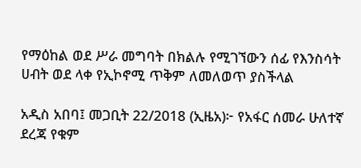የማዕከል ወደ ሥራ መግባት በክልሉ የሚገኘውን ሰፊ የእንስሳት ሀብት ወደ ላቀ የኢኮኖሚ ጥቅም ለመለወጥ ያስችላል

አዲስ አበባ፤ መጋቢት 22/2018 (ኢዜአ)፦ የአፋር ሰመራ ሁለተኛ ደረጃ የቁም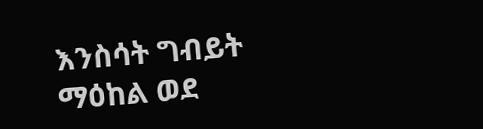እንስሳት ግብይት ማዕከል ወደ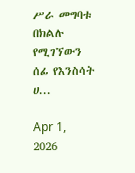ሥራ መግባቱ በክልሉ የሚገኘውን ሰፊ የእንስሳት ሀ...

Apr 1, 2026